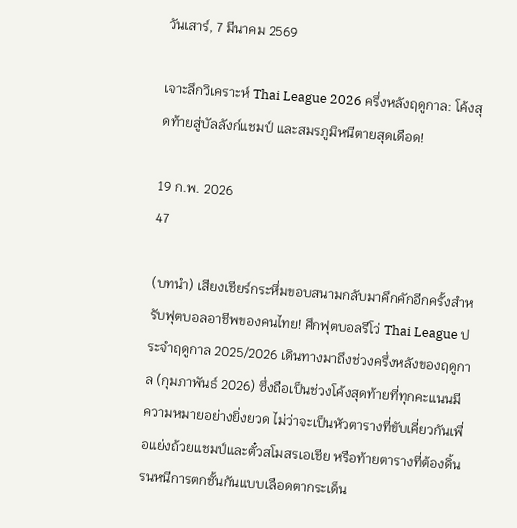วันเสาร์, 7 มีนาคม 2569

เจาะลึกวิเคราะห์ Thai League 2026 ครึ่งหลังฤดูกาล: โค้งสุดท้ายสู่บัลลังก์แชมป์ และสมรภูมิหนีตายสุดเดือด!

19 ก.พ. 2026
47

(บทนำ) เสียงเชียร์กระหึ่มขอบสนามกลับมาคึกคักอีกครั้งสำหรับฟุตบอลอาชีพของคนไทย! ศึกฟุตบอลรีโว่ Thai League ประจำฤดูกาล 2025/2026 เดินทางมาถึงช่วงครึ่งหลังของฤดูกาล (กุมภาพันธ์ 2026) ซึ่งถือเป็นช่วงโค้งสุดท้ายที่ทุกคะแนนมีความหมายอย่างยิ่งยวด ไม่ว่าจะเป็นหัวตารางที่ขับเคี่ยวกันเพื่อแย่งถ้วยแชมป์และตั๋วสโมสรเอเชีย หรือท้ายตารางที่ต้องดิ้นรนหนีการตกชั้นกันแบบเลือดตากระเด็น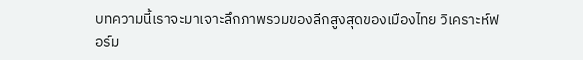บทความนี้เราจะมาเจาะลึกภาพรวมของลีกสูงสุดของเมืองไทย วิเคราะห์ฟอร์ม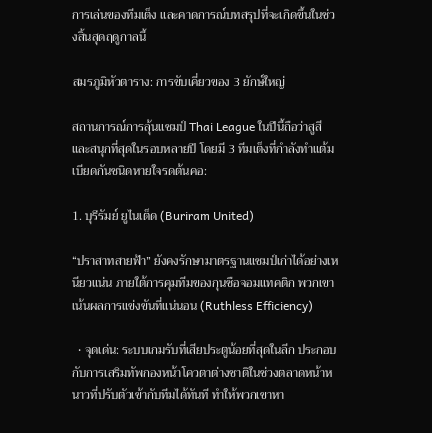การเล่นของทีมเต็ง และคาดการณ์บทสรุปที่จะเกิดขึ้นในช่วงสิ้นสุดฤดูกาลนี้

สมรภูมิหัวตาราง: การขับเคี่ยวของ 3 ยักษ์ใหญ่

สถานการณ์การลุ้นแชมป์ Thai League ในปีนี้ถือว่าสูสีและสนุกที่สุดในรอบหลายปี โดยมี 3 ทีมเต็งที่กำลังทำแต้มเบียดกันชนิดหายใจรดต้นคอ:

1. บุรีรัมย์ ยูไนเต็ด (Buriram United)

“ปราสาทสายฟ้า” ยังคงรักษามาตรฐานแชมป์เก่าได้อย่างเหนียวแน่น ภายใต้การคุมทีมของกุนซือจอมแทคติก พวกเขาเน้นผลการแข่งขันที่แน่นอน (Ruthless Efficiency)

  • จุดเด่น: ระบบเกมรับที่เสียประตูน้อยที่สุดในลีก ประกอบกับการเสริมทัพกองหน้าโควตาต่างชาติในช่วงตลาดหน้าหนาวที่ปรับตัวเข้ากับทีมได้ทันที ทำให้พวกเขาหา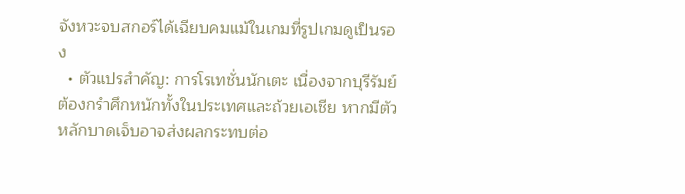จังหวะจบสกอร์ได้เฉียบคมแม้ในเกมที่รูปเกมดูเป็นรอง
  • ตัวแปรสำคัญ: การโรเทชั่นนักเตะ เนื่องจากบุรีรัมย์ต้องกรำศึกหนักทั้งในประเทศและถ้วยเอเชีย หากมีตัวหลักบาดเจ็บอาจส่งผลกระทบต่อ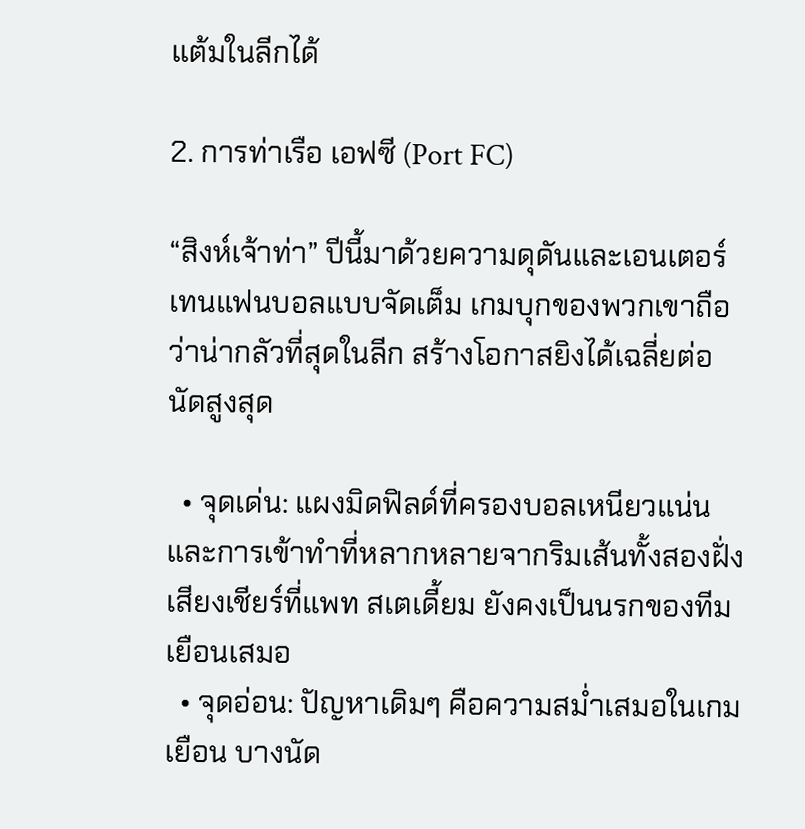แต้มในลีกได้

2. การท่าเรือ เอฟซี (Port FC)

“สิงห์เจ้าท่า” ปีนี้มาด้วยความดุดันและเอนเตอร์เทนแฟนบอลแบบจัดเต็ม เกมบุกของพวกเขาถือว่าน่ากลัวที่สุดในลีก สร้างโอกาสยิงได้เฉลี่ยต่อนัดสูงสุด

  • จุดเด่น: แผงมิดฟิลด์ที่ครองบอลเหนียวแน่นและการเข้าทำที่หลากหลายจากริมเส้นทั้งสองฝั่ง เสียงเชียร์ที่แพท สเตเดี้ยม ยังคงเป็นนรกของทีมเยือนเสมอ
  • จุดอ่อน: ปัญหาเดิมๆ คือความสม่ำเสมอในเกมเยือน บางนัด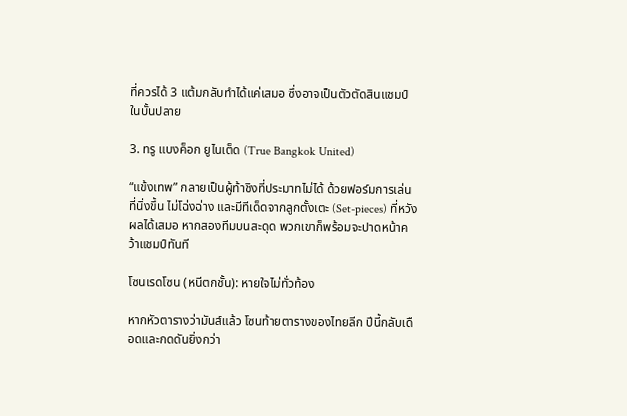ที่ควรได้ 3 แต้มกลับทำได้แค่เสมอ ซึ่งอาจเป็นตัวตัดสินแชมป์ในบั้นปลาย

3. ทรู แบงค็อก ยูไนเต็ด (True Bangkok United)

“แข้งเทพ” กลายเป็นผู้ท้าชิงที่ประมาทไม่ได้ ด้วยฟอร์มการเล่นที่นิ่งขึ้น ไม่โฉ่งฉ่าง และมีทีเด็ดจากลูกตั้งเตะ (Set-pieces) ที่หวังผลได้เสมอ หากสองทีมบนสะดุด พวกเขาก็พร้อมจะปาดหน้าคว้าแชมป์ทันที

โซนเรดโซน (หนีตกชั้น): หายใจไม่ทั่วท้อง

หากหัวตารางว่ามันส์แล้ว โซนท้ายตารางของไทยลีก ปีนี้กลับเดือดและกดดันยิ่งกว่า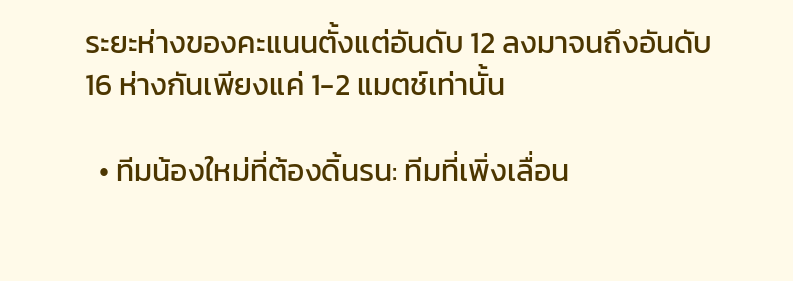ระยะห่างของคะแนนตั้งแต่อันดับ 12 ลงมาจนถึงอันดับ 16 ห่างกันเพียงแค่ 1-2 แมตช์เท่านั้น

  • ทีมน้องใหม่ที่ต้องดิ้นรน: ทีมที่เพิ่งเลื่อน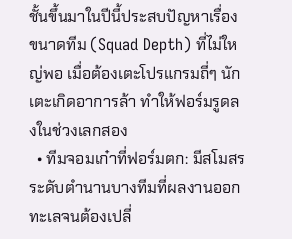ชั้นขึ้นมาในปีนี้ประสบปัญหาเรื่องขนาดทีม (Squad Depth) ที่ไม่ใหญ่พอ เมื่อต้องเตะโปรแกรมถี่ๆ นักเตะเกิดอาการล้า ทำให้ฟอร์มรูดลงในช่วงเลกสอง
  • ทีมจอมเก๋าที่ฟอร์มตก: มีสโมสรระดับตำนานบางทีมที่ผลงานออกทะเลจนต้องเปลี่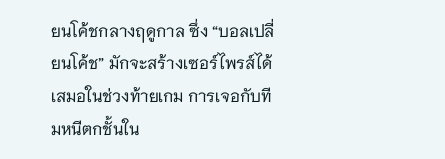ยนโค้ชกลางฤดูกาล ซึ่ง “บอลเปลี่ยนโค้ช” มักจะสร้างเซอร์ไพรส์ได้เสมอในช่วงท้ายเกม การเจอกับทีมหนีตกชั้นใน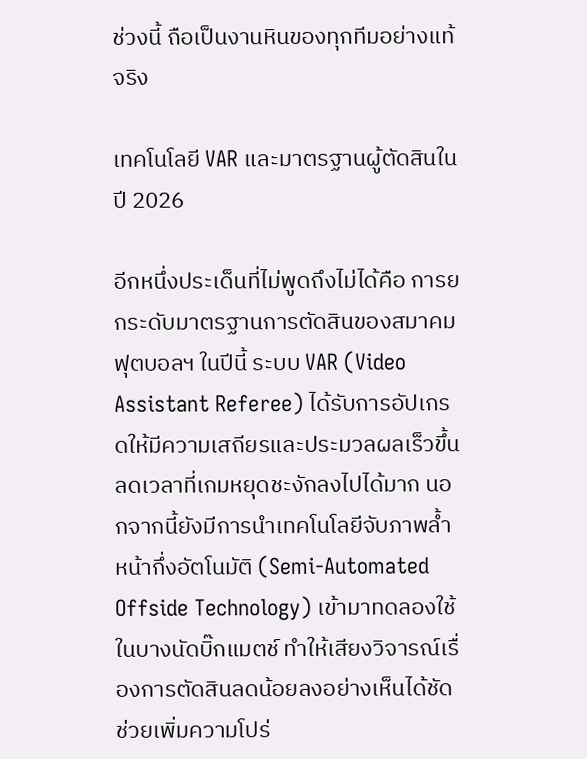ช่วงนี้ ถือเป็นงานหินของทุกทีมอย่างแท้จริง

เทคโนโลยี VAR และมาตรฐานผู้ตัดสินในปี 2026

อีกหนึ่งประเด็นที่ไม่พูดถึงไม่ได้คือ การยกระดับมาตรฐานการตัดสินของสมาคมฟุตบอลฯ ในปีนี้ ระบบ VAR (Video Assistant Referee) ได้รับการอัปเกรดให้มีความเสถียรและประมวลผลเร็วขึ้น ลดเวลาที่เกมหยุดชะงักลงไปได้มาก นอกจากนี้ยังมีการนำเทคโนโลยีจับภาพล้ำหน้ากึ่งอัตโนมัติ (Semi-Automated Offside Technology) เข้ามาทดลองใช้ในบางนัดบิ๊กแมตช์ ทำให้เสียงวิจารณ์เรื่องการตัดสินลดน้อยลงอย่างเห็นได้ชัด ช่วยเพิ่มความโปร่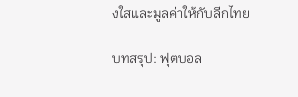งใสและมูลค่าให้กับลีกไทย

บทสรุป: ฟุตบอล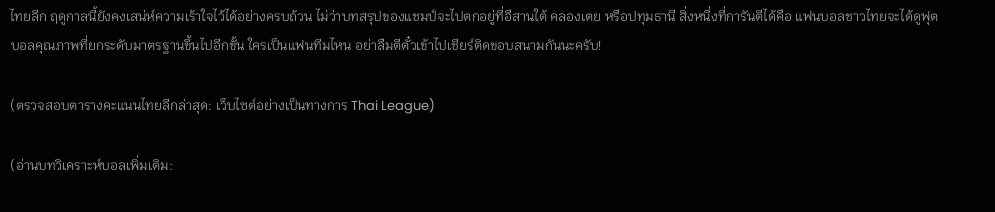ไทยลีก ฤดูกาลนี้ยังคงเสน่ห์ความเร้าใจไว้ได้อย่างครบถ้วน ไม่ว่าบทสรุปของแชมป์จะไปตกอยู่ที่อีสานใต้ คลองเตย หรือปทุมธานี สิ่งหนึ่งที่การันตีได้คือ แฟนบอลชาวไทยจะได้ดูฟุตบอลคุณภาพที่ยกระดับมาตรฐานขึ้นไปอีกขั้น ใครเป็นแฟนทีมไหน อย่าลืมตีตั๋วเข้าไปเชียร์ติดขอบสนามกันนะครับ!

(ตรวจสอบตารางคะแนนไทยลีกล่าสุด: เว็บไซต์อย่างเป็นทางการ Thai League)

(อ่านบทวิเคราะห์บอลเพิ่มเติม: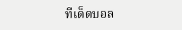ทีเด็ดบอล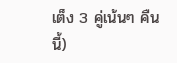เต็ง 3 คู่เน้นๆ คืนนี้)